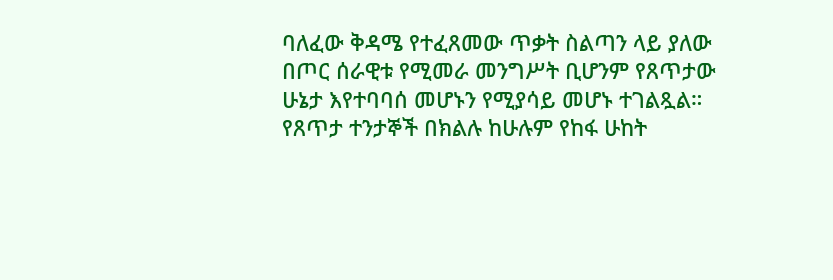ባለፈው ቅዳሜ የተፈጸመው ጥቃት ስልጣን ላይ ያለው በጦር ሰራዊቱ የሚመራ መንግሥት ቢሆንም የጸጥታው ሁኔታ እየተባባሰ መሆኑን የሚያሳይ መሆኑ ተገልጿል። የጸጥታ ተንታኞች በክልሉ ከሁሉም የከፋ ሁከት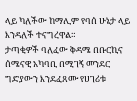ላይ ካለችው ከማሊም የባሰ ሁኔታ ላይ እንዳለች ተናግረዋል።
ታጣቂዎች ባለፈው ቅዳሜ በቡርኪና ሰሜናዊ አካባቢ በሚገኝ መንደር ግድያውን እንደፈጸሙ የሀገሪቱ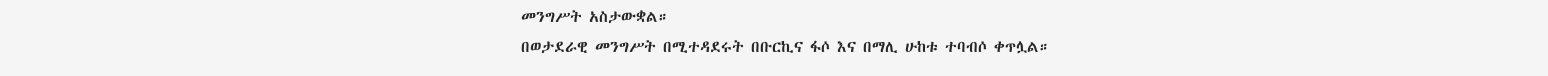መንግሥት አስታውቋል።
በወታደራዊ መንግሥት በሚተዳደሩት በቡርኪና ፋሶ እና በማሊ ሁከቱ ተባብሶ ቀጥሏል።